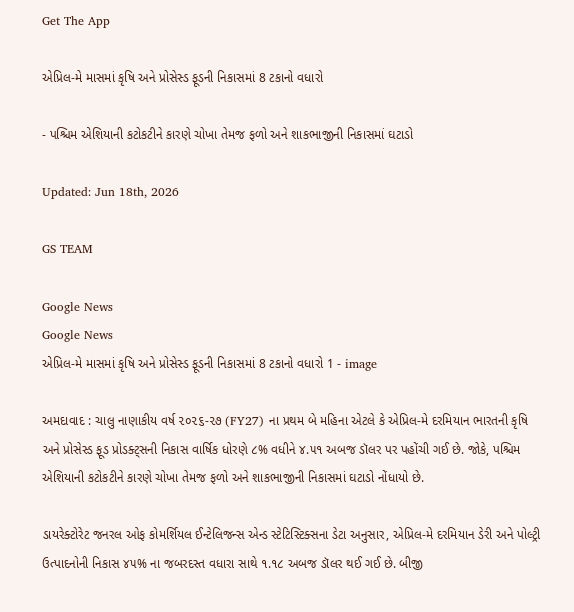Get The App

એપ્રિલ-મે માસમાં કૃષિ અને પ્રોસેસ્ડ ફૂડની નિકાસમાં 8 ટકાનો વધારો

- પશ્ચિમ એશિયાની કટોકટીને કારણે ચોખા તેમજ ફળો અને શાકભાજીની નિકાસમાં ઘટાડો

Updated: Jun 18th, 2026

GS TEAM

Google News
Google News
એપ્રિલ-મે માસમાં કૃષિ અને પ્રોસેસ્ડ ફૂડની નિકાસમાં 8 ટકાનો વધારો 1 - image

અમદાવાદ : ચાલુ નાણાકીય વર્ષ ૨૦૨૬-૨૭ (FY27) ના પ્રથમ બે મહિના એટલે કે એપ્રિલ-મે દરમિયાન ભારતની કૃષિ અને પ્રોસેસ્ડ ફૂડ પ્રોડક્ટ્સની નિકાસ વાર્ષિક ધોરણે ૮% વધીને ૪.૫૧ અબજ ડૉલર પર પહોંચી ગઈ છે. જોકે, પશ્ચિમ એશિયાની કટોકટીને કારણે ચોખા તેમજ ફળો અને શાકભાજીની નિકાસમાં ઘટાડો નોંધાયો છે.

ડાયરેક્ટોરેટ જનરલ ઓફ કોમર્શિયલ ઈન્ટેલિજન્સ એન્ડ સ્ટેટિસ્ટિક્સના ડેટા અનુસાર, એપ્રિલ-મે દરમિયાન ડેરી અને પોલ્ટ્રી ઉત્પાદનોની નિકાસ ૪૫% ના જબરદસ્ત વધારા સાથે ૧.૧૮ અબજ ડૉલર થઈ ગઈ છે. બીજી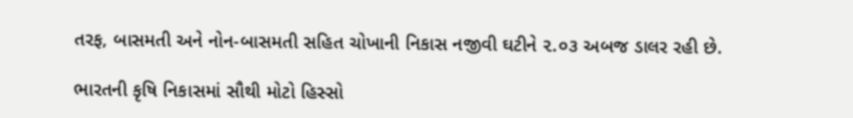તરફ, બાસમતી અને નોન-બાસમતી સહિત ચોખાની નિકાસ નજીવી ઘટીને ૨.૦૩ અબજ ડાલર રહી છે.

ભારતની કૃષિ નિકાસમાં સૌથી મોટો હિસ્સો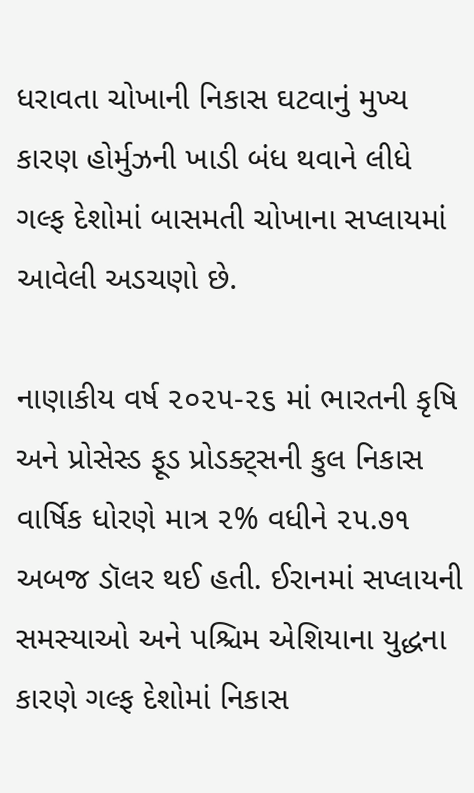ધરાવતા ચોખાની નિકાસ ઘટવાનું મુખ્ય કારણ હોર્મુઝની ખાડી બંધ થવાને લીધે ગલ્ફ દેશોમાં બાસમતી ચોખાના સપ્લાયમાં આવેલી અડચણો છે.

નાણાકીય વર્ષ ૨૦૨૫-૨૬ માં ભારતની કૃષિ અને પ્રોસેસ્ડ ફૂડ પ્રોડક્ટ્સની કુલ નિકાસ વાર્ષિક ધોરણે માત્ર ૨% વધીને ૨૫.૭૧ અબજ ડૉલર થઈ હતી. ઈરાનમાં સપ્લાયની સમસ્યાઓ અને પશ્ચિમ એશિયાના યુદ્ધના કારણે ગલ્ફ દેશોમાં નિકાસ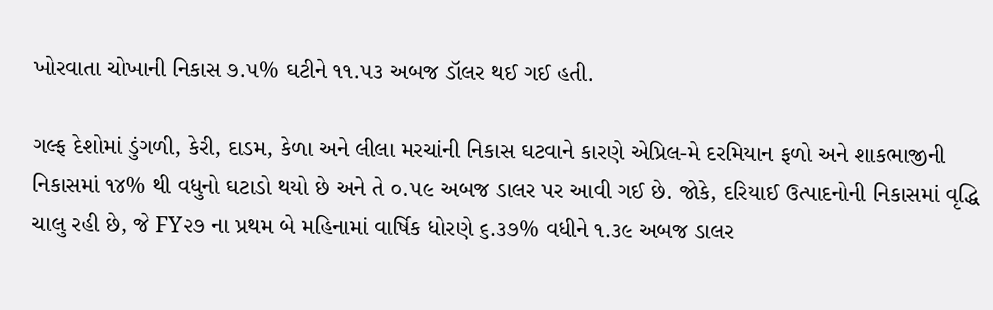ખોરવાતા ચોખાની નિકાસ ૭.૫% ઘટીને ૧૧.૫૩ અબજ ડૉલર થઈ ગઈ હતી.

ગલ્ફ દેશોમાં ડુંગળી, કેરી, દાડમ, કેળા અને લીલા મરચાંની નિકાસ ઘટવાને કારણે એપ્રિલ-મે દરમિયાન ફળો અને શાકભાજીની નિકાસમાં ૧૪% થી વધુનો ઘટાડો થયો છે અને તે ૦.૫૯ અબજ ડાલર પર આવી ગઈ છે. જોકે, દરિયાઈ ઉત્પાદનોની નિકાસમાં વૃદ્ધિ ચાલુ રહી છે, જે FY૨૭ ના પ્રથમ બે મહિનામાં વાર્ષિક ધોરણે ૬.૩૭% વધીને ૧.૩૯ અબજ ડાલર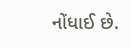નોંધાઈ છે.